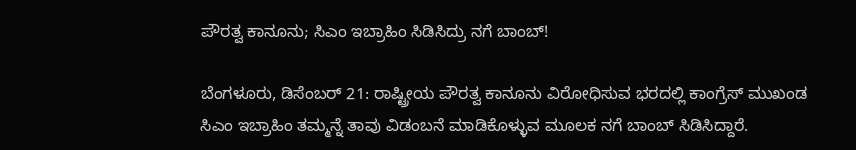ಪೌರತ್ವ ಕಾನೂನು; ಸಿಎಂ ಇಬ್ರಾಹಿಂ ಸಿಡಿಸಿದ್ರು ನಗೆ ಬಾಂಬ್!

ಬೆಂಗಳೂರು, ಡಿಸೆಂಬರ್ 21: ರಾಷ್ಟ್ರೀಯ ಪೌರತ್ವ ಕಾನೂನು ವಿರೋಧಿಸುವ ಭರದಲ್ಲಿ ಕಾಂಗ್ರೆಸ್ ಮುಖಂಡ ಸಿಎಂ ಇಬ್ರಾಹಿಂ ತಮ್ಮನ್ನೆ ತಾವು ವಿಡಂಬನೆ ಮಾಡಿಕೊಳ್ಳುವ ಮೂಲಕ ನಗೆ ಬಾಂಬ್ ಸಿಡಿಸಿದ್ದಾರೆ.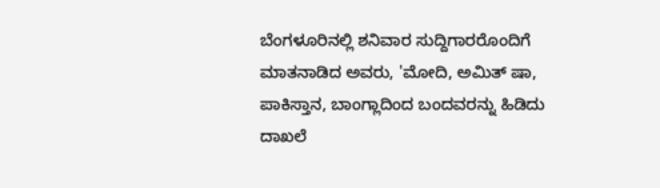ಬೆಂಗಳೂರಿನಲ್ಲಿ ಶನಿವಾರ ಸುದ್ದಿಗಾರರೊಂದಿಗೆ ಮಾತನಾಡಿದ ಅವರು, 'ಮೋದಿ, ಅಮಿತ್ ಷಾ, ಪಾಕಿಸ್ತಾನ, ಬಾಂಗ್ಲಾದಿಂದ ಬಂದವರನ್ನು ಹಿಡಿದು ದಾಖಲೆ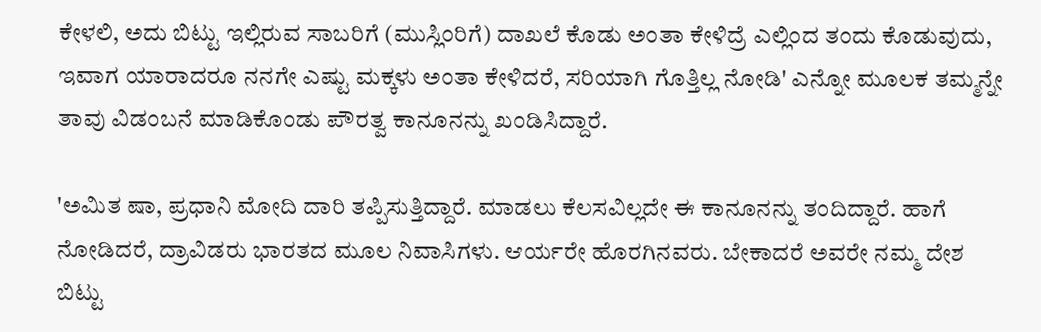ಕೇಳಲಿ, ಅದು ಬಿಟ್ಟು ಇಲ್ಲಿರುವ ಸಾಬರಿಗೆ (ಮುಸ್ಲಿಂರಿಗೆ) ದಾಖಲೆ ಕೊಡು ಅಂತಾ ಕೇಳಿದ್ರೆ ಎಲ್ಲಿಂದ ತಂದು ಕೊಡುವುದು, ಇವಾಗ ಯಾರಾದರೂ ನನಗೇ ಎಷ್ಟು ಮಕ್ಕಳು ಅಂತಾ ಕೇಳಿದರೆ, ಸರಿಯಾಗಿ ಗೊತ್ತಿಲ್ಲ ನೋಡಿ' ಎನ್ನೋ ಮೂಲಕ ತಮ್ಮನ್ನೇ ತಾವು ವಿಡಂಬನೆ ಮಾಡಿಕೊಂಡು ಪೌರತ್ವ ಕಾನೂನನ್ನು ಖಂಡಿಸಿದ್ದಾರೆ.

'ಅಮಿತ ಷಾ, ಪ್ರಧಾನಿ ಮೋದಿ ದಾರಿ ತಪ್ಪಿಸುತ್ತಿದ್ದಾರೆ. ಮಾಡಲು ಕೆಲಸವಿಲ್ಲದೇ ಈ ಕಾನೂನನ್ನು ತಂದಿದ್ದಾರೆ. ಹಾಗೆ ನೋಡಿದರೆ, ದ್ರಾವಿಡರು ಭಾರತದ ಮೂಲ ನಿವಾಸಿಗಳು. ಆರ್ಯರೇ ಹೊರಗಿನವರು. ಬೇಕಾದರೆ ಅವರೇ ನಮ್ಮ ದೇಶ ಬಿಟ್ಟು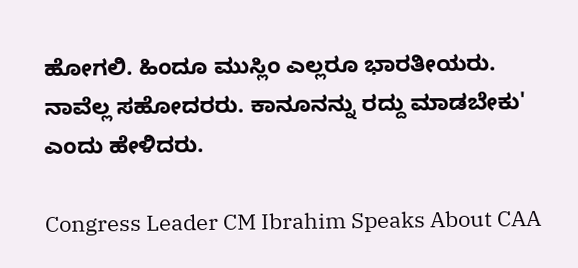ಹೋಗಲಿ. ಹಿಂದೂ ಮುಸ್ಲಿಂ ಎಲ್ಲರೂ ಭಾರತೀಯರು. ನಾವೆಲ್ಲ ಸಹೋದರರು. ಕಾನೂನನ್ನು ರದ್ದು ಮಾಡಬೇಕು' ಎಂದು ಹೇಳಿದರು.

Congress Leader CM Ibrahim Speaks About CAA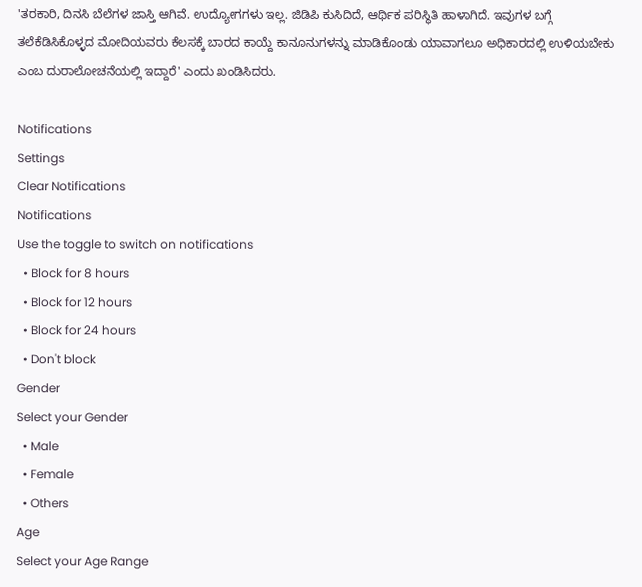'ತರಕಾರಿ, ದಿನಸಿ ಬೆಲೆಗಳ ಜಾಸ್ತಿ ಆಗಿವೆ. ಉದ್ಯೋಗಗಳು ಇಲ್ಲ. ಜಿಡಿಪಿ ಕುಸಿದಿದೆ, ಆರ್ಥಿಕ ಪರಿಸ್ಥಿತಿ ಹಾಳಾಗಿದೆ. ಇವುಗಳ ಬಗ್ಗೆ ತಲೆಕೆಡಿಸಿಕೊಳ್ಳದ ಮೋದಿಯವರು ಕೆಲಸಕ್ಕೆ ಬಾರದ ಕಾಯ್ದೆ ಕಾನೂನುಗಳನ್ನು ಮಾಡಿಕೊಂಡು ಯಾವಾಗಲೂ ಅಧಿಕಾರದಲ್ಲಿ ಉಳಿಯಬೇಕು ಎಂಬ ದುರಾಲೋಚನೆಯಲ್ಲಿ ಇದ್ದಾರೆ' ಎಂದು ಖಂಡಿಸಿದರು.

Notifications
Settings
Clear Notifications
Notifications
Use the toggle to switch on notifications
  • Block for 8 hours
  • Block for 12 hours
  • Block for 24 hours
  • Don't block
Gender
Select your Gender
  • Male
  • Female
  • Others
Age
Select your Age Range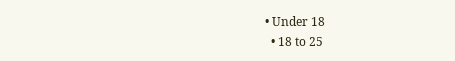• Under 18
  • 18 to 25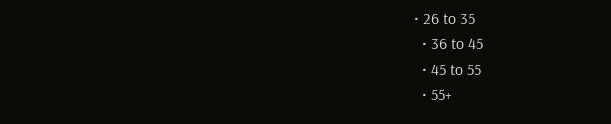• 26 to 35
  • 36 to 45
  • 45 to 55
  • 55+